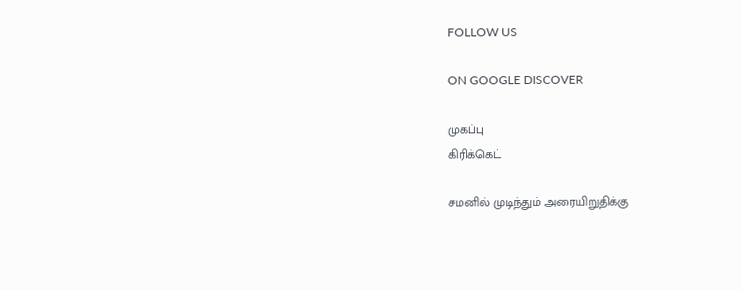FOLLOW US

ON GOOGLE DISCOVER

முகப்பு
கிரிக்கெட்

சமனில் முடிந்தும் அரையிறுதிக்கு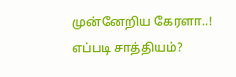முன்னேறிய கேரளா..! எப்படி சாத்தியம்?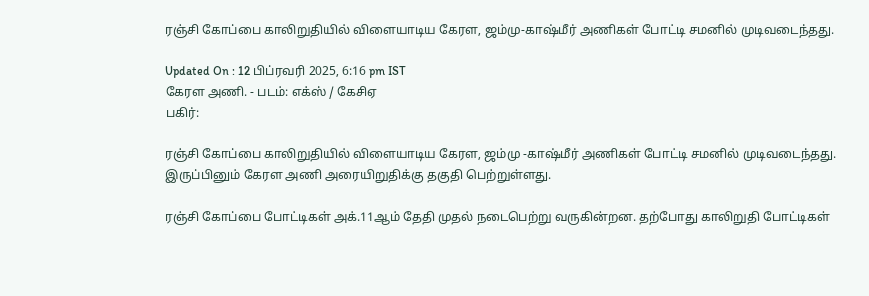ரஞ்சி கோப்பை காலிறுதியில் விளையாடிய கேரள, ஜம்மு-காஷ்மீர் அணிகள் போட்டி சமனில் முடிவடைந்தது.

Updated On : 12 பிப்ரவரி 2025, 6:16 pm IST
கேரள அணி. - படம்: எக்ஸ் / கேசிஏ
பகிர்:

ரஞ்சி கோப்பை காலிறுதியில் விளையாடிய கேரள, ஜம்மு -காஷ்மீர் அணிகள் போட்டி சமனில் முடிவடைந்தது. இருப்பினும் கேரள அணி அரையிறுதிக்கு தகுதி பெற்றுள்ளது.

ரஞ்சி கோப்பை போட்டிகள் அக்.11ஆம் தேதி முதல் நடைபெற்று வருகின்றன. தற்போது காலிறுதி போட்டிகள்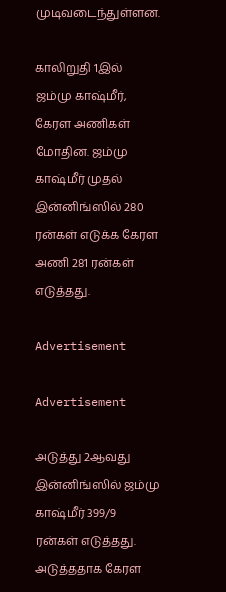முடிவடைந்துள்ளன.

காலிறுதி 1இல் ஜம்மு காஷ்மீர், கேரள அணிகள் மோதின. ஜம்மு காஷ்மீர் முதல் இன்னிங்ஸில் 280 ரன்கள் எடுக்க கேரள அணி 281 ரன்கள் எடுத்தது.

Advertisement

Advertisement

அடுத்து 2ஆவது இன்னிங்ஸில் ஜம்மு காஷ்மீர் 399/9 ரன்கள் எடுத்தது. அடுத்ததாக கேரள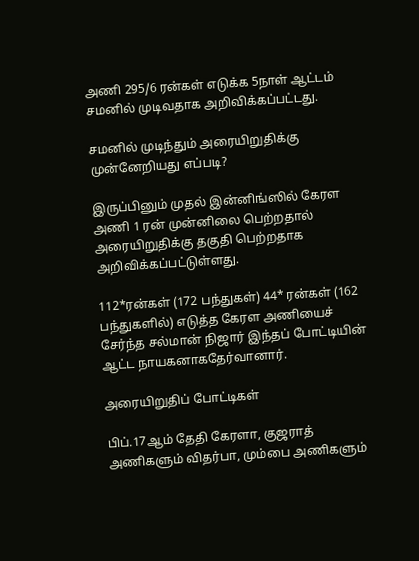அணி 295/6 ரன்கள் எடுக்க 5நாள் ஆட்டம் சமனில் முடிவதாக அறிவிக்கப்பட்டது.

சமனில் முடிந்தும் அரையிறுதிக்கு முன்னேறியது எப்படி?

இருப்பினும் முதல் இன்னிங்ஸில் கேரள அணி 1 ரன் முன்னிலை பெற்றதால் அரையிறுதிக்கு தகுதி பெற்றதாக அறிவிக்கப்பட்டுள்ளது.

112*ரன்கள் (172 பந்துகள்) 44* ரன்கள் (162 பந்துகளில்) எடுத்த கேரள அணியைச் சேர்ந்த சல்மான் நிஜார் இந்தப் போட்டியின் ஆட்ட நாயகனாகதேர்வானார்.

அரையிறுதிப் போட்டிகள்

பிப்.17ஆம் தேதி கேரளா, குஜராத் அணிகளும் விதர்பா, மும்பை அணிகளும்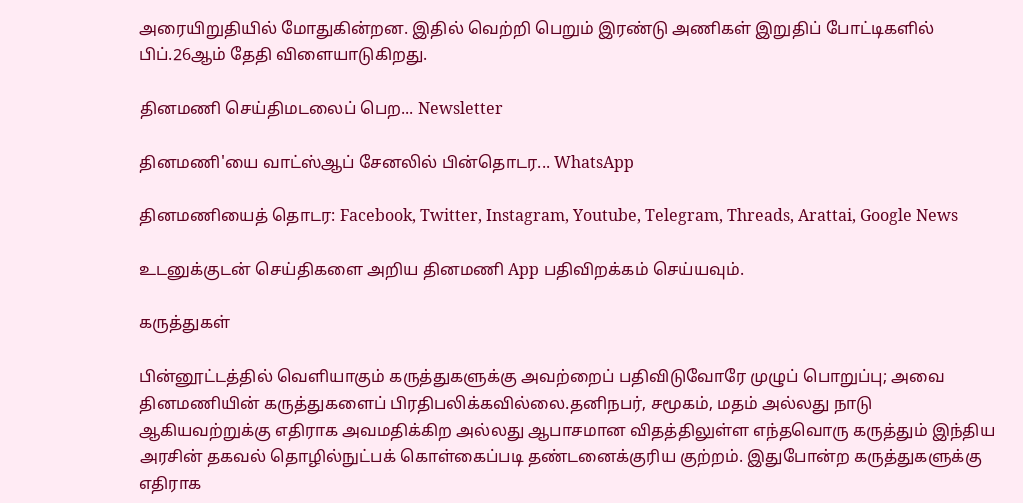அரையிறுதியில் மோதுகின்றன. இதில் வெற்றி பெறும் இரண்டு அணிகள் இறுதிப் போட்டிகளில் பிப்.26ஆம் தேதி விளையாடுகிறது.

தினமணி செய்திமடலைப் பெற... Newsletter

தினமணி'யை வாட்ஸ்ஆப் சேனலில் பின்தொடர... WhatsApp

தினமணியைத் தொடர: Facebook, Twitter, Instagram, Youtube, Telegram, Threads, Arattai, Google News

உடனுக்குடன் செய்திகளை அறிய தினமணி App பதிவிறக்கம் செய்யவும்.

கருத்துகள்

பின்னூட்டத்தில் வெளியாகும் கருத்துகளுக்கு அவற்றைப் பதிவிடுவோரே முழுப் பொறுப்பு; அவை தினமணியின் கருத்துகளைப் பிரதிபலிக்கவில்லை.தனிநபர், சமூகம், மதம் அல்லது நாடு ஆகியவற்றுக்கு எதிராக அவமதிக்கிற அல்லது ஆபாசமான விதத்திலுள்ள எந்தவொரு கருத்தும் இந்திய அரசின் தகவல் தொழில்நுட்பக் கொள்கைப்படி தண்டனைக்குரிய குற்றம். இதுபோன்ற கருத்துகளுக்கு எதிராக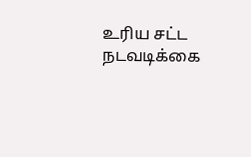உரிய சட்ட நடவடிக்கை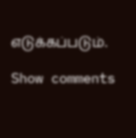எடுக்கப்படும்.

Show comments